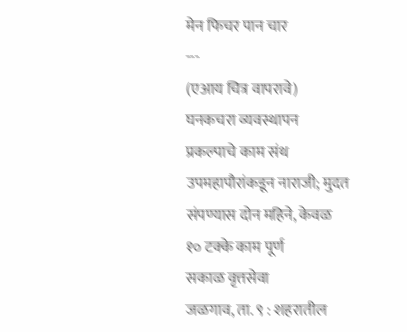मेन फिचर पान चार
---
(एआय चित्र वापरावे)
घनकचरा व्यवस्थापन प्रकल्पाचे काम संथ
उपमहापौरांकडून नाराजी; मुदत संपण्यास दोन महिने, केवळ १० टक्के काम पूर्ण
सकाळ वृत्तसेवा
जळगाव, ता. ९ : शहरातील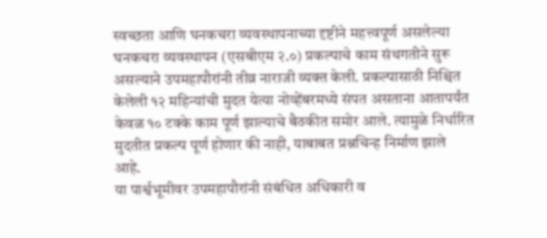स्वच्छता आणि घनकचरा व्यवस्थापनाच्या दृष्टीने महत्त्वपूर्ण असलेल्या घनकचरा व्यवस्थापन (एसबीएम २.०) प्रकल्पाचे काम संथगतीने सुरू असल्याने उपमहापौरांनी तीव्र नाराजी व्यक्त केली. प्रकल्पासाठी निश्चित केलेली १२ महिन्यांची मुदत येत्या नोव्हेंबरमध्ये संपत असताना आतापर्यंत केवळ १० टक्के काम पूर्ण झाल्याचे बैठकीत समोर आले. त्यामुळे निर्धारित मुदतीत प्रकल्प पूर्ण होणार की नाही, याबाबत प्रश्नचिन्ह निर्माण झाले आहे.
या पार्श्वभूमीवर उपमहापौरांनी संबंधित अधिकारी व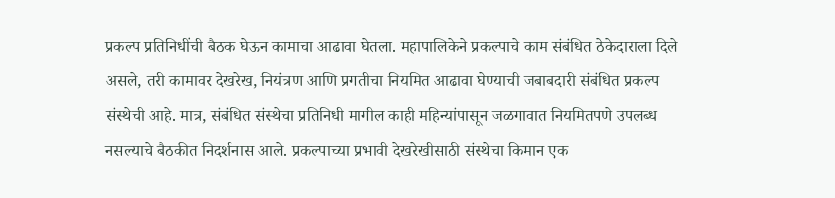प्रकल्प प्रतिनिधींची बैठक घेऊन कामाचा आढावा घेतला. महापालिकेने प्रकल्पाचे काम संबंधित ठेकेदाराला दिले असले, तरी कामावर देखरेख, नियंत्रण आणि प्रगतीचा नियमित आढावा घेण्याची जबाबदारी संबंधित प्रकल्प संस्थेची आहे. मात्र, संबंधित संस्थेचा प्रतिनिधी मागील काही महिन्यांपासून जळगावात नियमितपणे उपलब्ध नसल्याचे बैठकीत निदर्शनास आले. प्रकल्पाच्या प्रभावी देखरेखीसाठी संस्थेचा किमान एक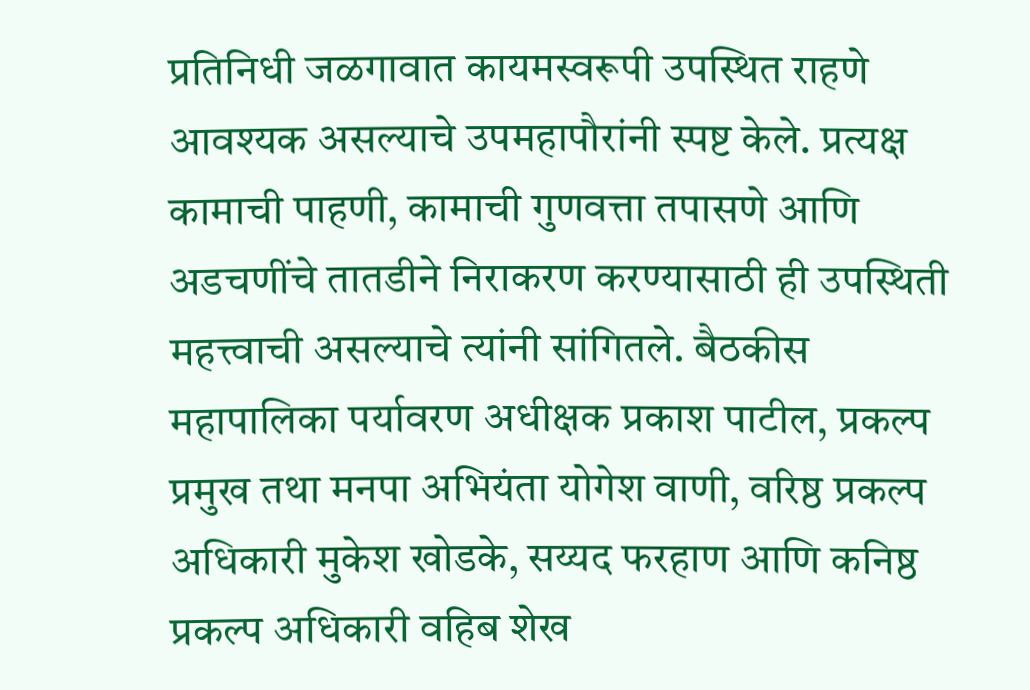प्रतिनिधी जळगावात कायमस्वरूपी उपस्थित राहणे आवश्यक असल्याचे उपमहापौरांनी स्पष्ट केले. प्रत्यक्ष कामाची पाहणी, कामाची गुणवत्ता तपासणे आणि अडचणींचे तातडीने निराकरण करण्यासाठी ही उपस्थिती महत्त्वाची असल्याचे त्यांनी सांगितले. बैठकीस महापालिका पर्यावरण अधीक्षक प्रकाश पाटील, प्रकल्प प्रमुख तथा मनपा अभियंता योगेश वाणी, वरिष्ठ प्रकल्प अधिकारी मुकेश खोडके, सय्यद फरहाण आणि कनिष्ठ प्रकल्प अधिकारी वहिब शेख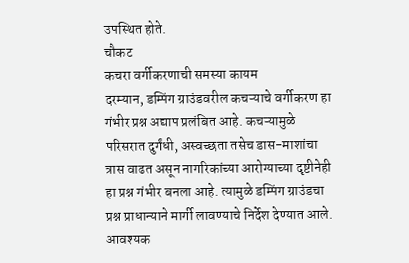उपस्थित होते.
चौकट
कचरा वर्गीकरणाची समस्या कायम
दरम्यान, डम्पिंग ग्राउंडवरील कचऱ्याचे वर्गीकरण हा गंभीर प्रश्न अद्याप प्रलंबित आहे. कचऱ्यामुळे परिसरात दुर्गंधी, अस्वच्छता तसेच डास-माशांचा त्रास वाढत असून नागरिकांच्या आरोग्याच्या दृष्टीनेही हा प्रश्न गंभीर बनला आहे. त्यामुळे डम्पिंग ग्राउंडचा प्रश्न प्राधान्याने मार्गी लावण्याचे निर्देश देण्यात आले.
आवश्यक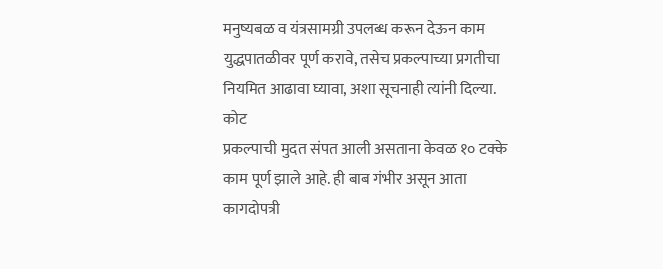मनुष्यबळ व यंत्रसामग्री उपलब्ध करून देऊन काम युद्धपातळीवर पूर्ण करावे, तसेच प्रकल्पाच्या प्रगतीचा नियमित आढावा घ्यावा, अशा सूचनाही त्यांनी दिल्या.
कोट
प्रकल्पाची मुदत संपत आली असताना केवळ १० टक्के काम पूर्ण झाले आहे. ही बाब गंभीर असून आता कागदोपत्री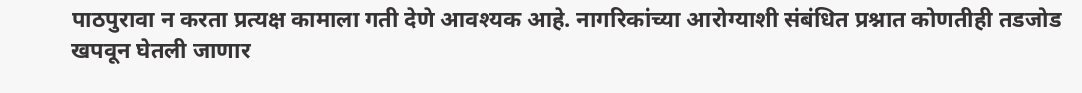पाठपुरावा न करता प्रत्यक्ष कामाला गती देणे आवश्यक आहे. नागरिकांच्या आरोग्याशी संबंधित प्रश्नात कोणतीही तडजोड खपवून घेतली जाणार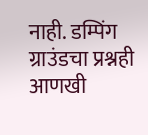नाही. डम्पिंग ग्राउंडचा प्रश्नही आणखी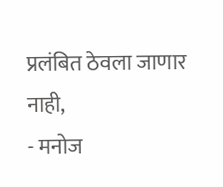प्रलंबित ठेवला जाणार नाही,
- मनोज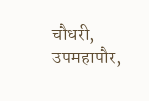चौधरी, उपमहापौर,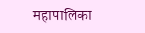महापालिका